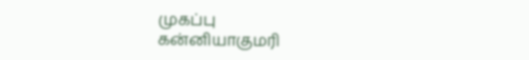முகப்பு
கன்னியாகுமரி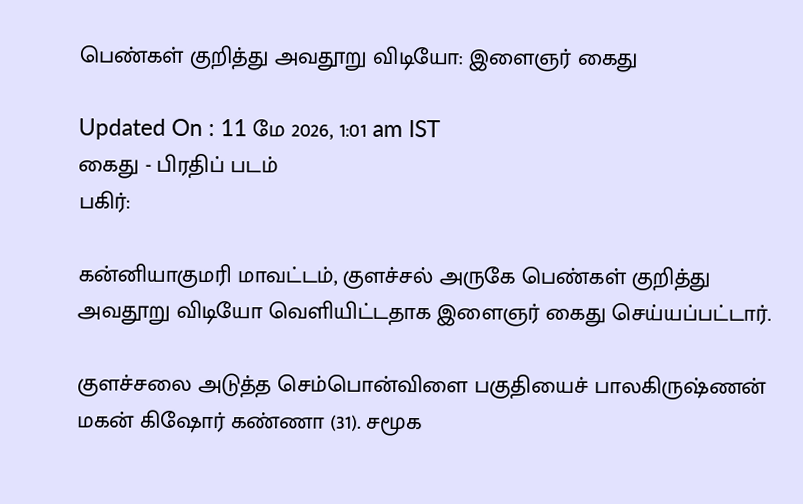பெண்கள் குறித்து அவதூறு விடியோ: இளைஞர் கைது

Updated On : 11 மே 2026, 1:01 am IST
கைது - பிரதிப் படம்
பகிர்:

கன்னியாகுமரி மாவட்டம், குளச்சல் அருகே பெண்கள் குறித்து அவதூறு விடியோ வெளியிட்டதாக இளைஞர் கைது செய்யப்பட்டார்.

குளச்சலை அடுத்த செம்பொன்விளை பகுதியைச் பாலகிருஷ்ணன் மகன் கிஷோர் கண்ணா (31). சமூக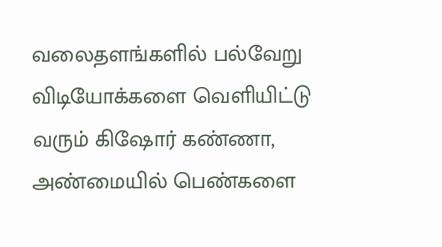வலைதளங்களில் பல்வேறு விடியோக்களை வெளியிட்டு வரும் கிஷோர் கண்ணா, அண்மையில் பெண்களை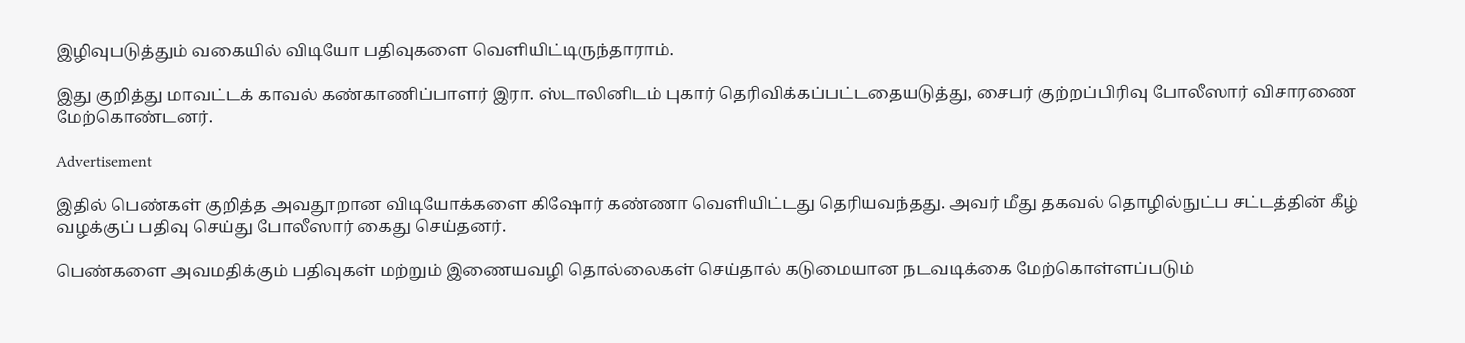இழிவுபடுத்தும் வகையில் விடியோ பதிவுகளை வெளியிட்டிருந்தாராம்.

இது குறித்து மாவட்டக் காவல் கண்காணிப்பாளர் இரா. ஸ்டாலினிடம் புகார் தெரிவிக்கப்பட்டதையடுத்து, சைபர் குற்றப்பிரிவு போலீஸார் விசாரணை மேற்கொண்டனர்.

Advertisement

இதில் பெண்கள் குறித்த அவதூறான விடியோக்களை கிஷோர் கண்ணா வெளியிட்டது தெரியவந்தது. அவர் மீது தகவல் தொழில்நுட்ப சட்டத்தின் கீழ் வழக்குப் பதிவு செய்து போலீஸார் கைது செய்தனர்.

பெண்களை அவமதிக்கும் பதிவுகள் மற்றும் இணையவழி தொல்லைகள் செய்தால் கடுமையான நடவடிக்கை மேற்கொள்ளப்படும்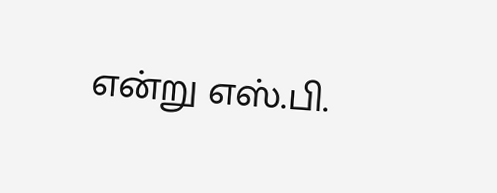என்று எஸ்.பி.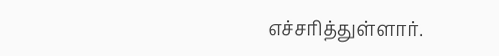எச்சரித்துள்ளார்.